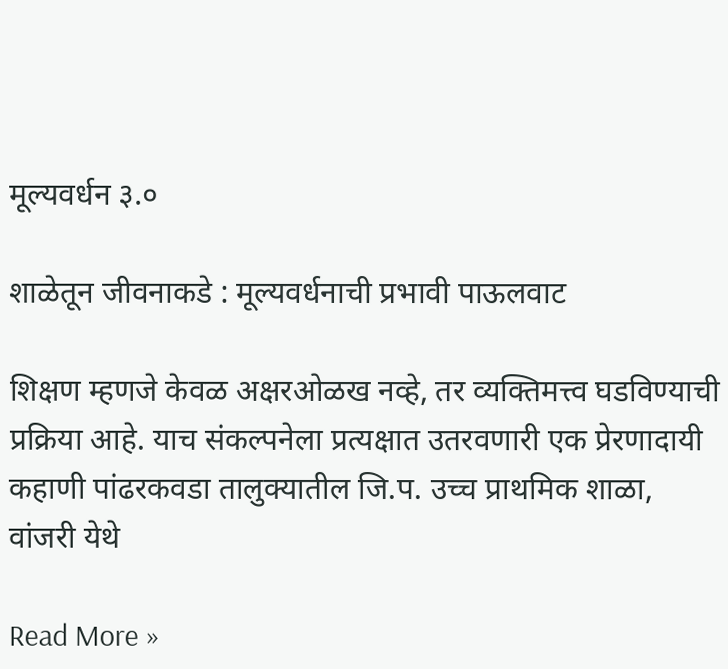मूल्यवर्धन ३.०

शाळेतून जीवनाकडे : मूल्यवर्धनाची प्रभावी पाऊलवाट

शिक्षण म्हणजे केवळ अक्षरओळख नव्हे, तर व्यक्तिमत्त्व घडविण्याची प्रक्रिया आहे. याच संकल्पनेला प्रत्यक्षात उतरवणारी एक प्रेरणादायी कहाणी पांढरकवडा तालुक्यातील जि.प. उच्च प्राथमिक शाळा, वांजरी येथे

Read More »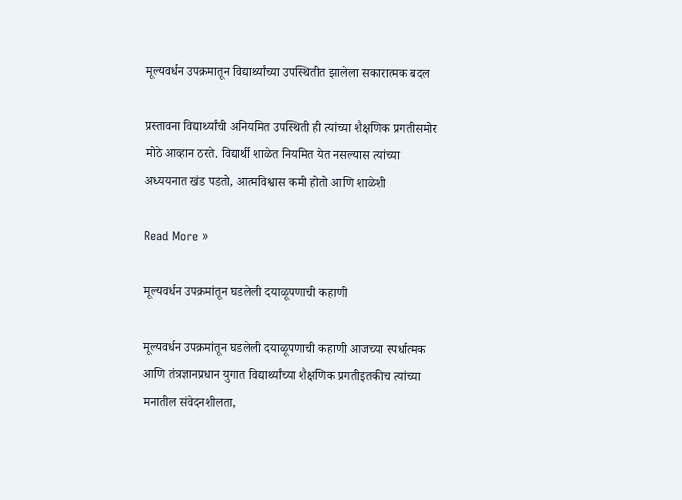मूल्यवर्धन उपक्रमातून विद्यार्थ्यांच्या उपस्थितीत झालेला सकारात्मक बदल

प्रस्तावना विद्यार्थ्यांची अनियमित उपस्थिती ही त्यांच्या शैक्षणिक प्रगतीसमोर मोठे आव्हान ठरते. विद्यार्थी शाळेत नियमित येत नसल्यास त्यांच्या अध्ययनात खंड पडतो, आत्मविश्वास कमी होतो आणि शाळेशी

Read More »

मूल्यवर्धन उपक्रमांतून घडलेली दयाळूपणाची कहाणी

मूल्यवर्धन उपक्रमांतून घडलेली दयाळूपणाची कहाणी आजच्या स्पर्धात्मक आणि तंत्रज्ञानप्रधान युगात विद्यार्थ्यांच्या शैक्षणिक प्रगतीइतकीच त्यांच्या मनातील संवेदनशीलता,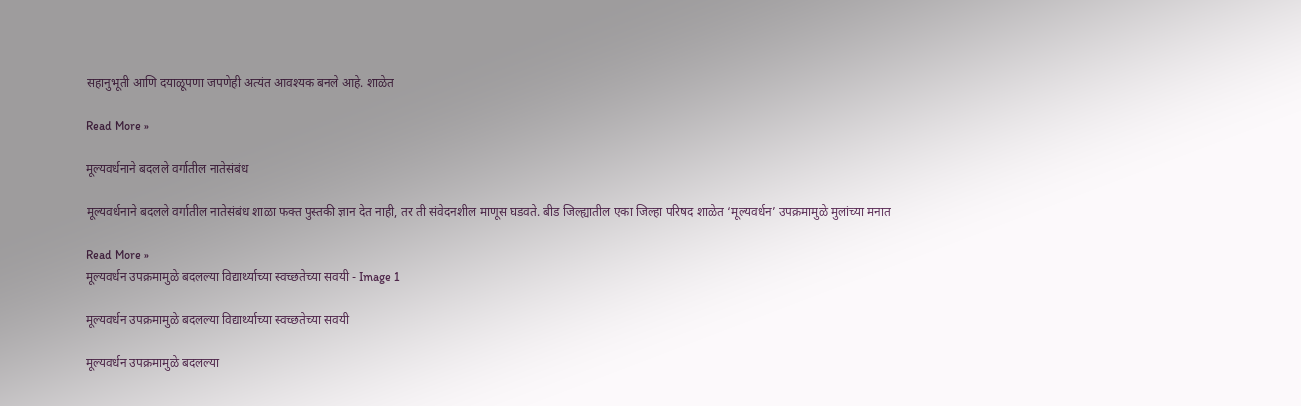सहानुभूती आणि दयाळूपणा जपणेही अत्यंत आवश्यक बनले आहे. शाळेत

Read More »

मूल्यवर्धनाने बदलले वर्गातील नातेसंबंध

मूल्यवर्धनाने बदलले वर्गातील नातेसंबंध शाळा फक्त पुस्तकी ज्ञान देत नाही, तर ती संवेदनशील माणूस घडवते. बीड जिल्ह्यातील एका जिल्हा परिषद शाळेत ‘मूल्यवर्धन’ उपक्रमामुळे मुलांच्या मनात

Read More »
मूल्यवर्धन उपक्रमामुळे बदलल्या विद्यार्थ्याच्या स्वच्छतेच्या सवयी - Image 1

मूल्यवर्धन उपक्रमामुळे बदलल्या विद्यार्थ्याच्या स्वच्छतेच्या सवयी

मूल्यवर्धन उपक्रमामुळे बदलल्या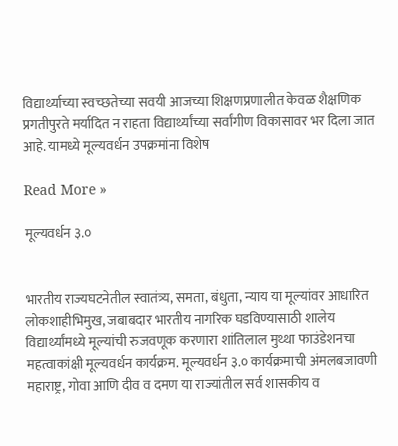विद्यार्थ्याच्या स्वच्छतेच्या सवयी आजच्या शिक्षणप्रणालीत केवळ शैक्षणिक प्रगतीपुरते मर्यादित न राहता विद्यार्थ्यांच्या सर्वांगीण विकासावर भर दिला जात आहे. यामध्ये मूल्यवर्धन उपक्रमांना विशेष

Read More »

मूल्यवर्धन ३.०


भारतीय राज्यघटनेतील स्वातंत्र्य, समता, बंधुता, न्याय या मूल्यांवर आधारित लोकशाहीभिमुख, जबाबदार भारतीय नागरिक घडविण्यासाठी शालेय विद्यार्थ्यांमध्ये मूल्यांची रुजवणूक करणारा शांतिलाल मुथ्था फाउंडेशनचा महत्वाकांक्षी मूल्यवर्धन कार्यक्रम. मूल्यवर्धन ३.० कार्यक्रमाची अंमलबजावणी महाराष्ट्र, गोवा आणि दीव व दमण या राज्यांतील सर्व शासकीय व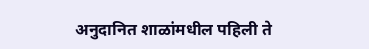अनुदानित शाळांमधील पहिली ते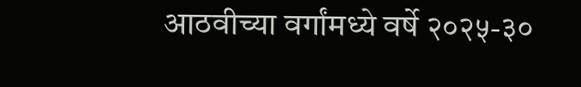आठवीच्या वर्गांमध्ये वर्षे २०२५-३०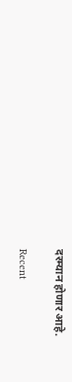दरम्यान होणार आहे.

Recent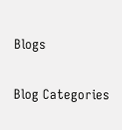Blogs

Blog Categories